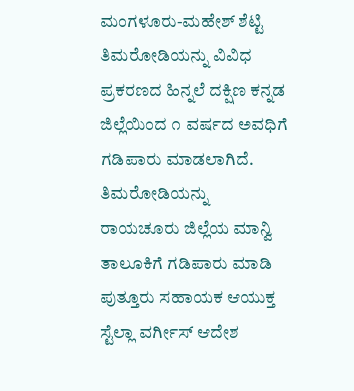ಮಂಗಳೂರು-ಮಹೇಶ್ ಶೆಟ್ಟಿ ತಿಮರೋಡಿಯನ್ನು ವಿವಿಧ ಪ್ರಕರಣದ ಹಿನ್ನಲೆ ದಕ್ಷಿಣ ಕನ್ನಡ ಜಿಲ್ಲೆಯಿಂದ ೧ ವರ್ಷದ ಅವಧಿಗೆ ಗಡಿಪಾರು ಮಾಡಲಾಗಿದೆ. ತಿಮರೋಡಿಯನ್ನು ರಾಯಚೂರು ಜಿಲ್ಲೆಯ ಮಾನ್ವಿ ತಾಲೂಕಿಗೆ ಗಡಿಪಾರು ಮಾಡಿ ಪುತ್ತೂರು ಸಹಾಯಕ ಆಯುಕ್ತ ಸ್ಟೆಲ್ಲಾ ವರ್ಗೀಸ್ ಆದೇಶ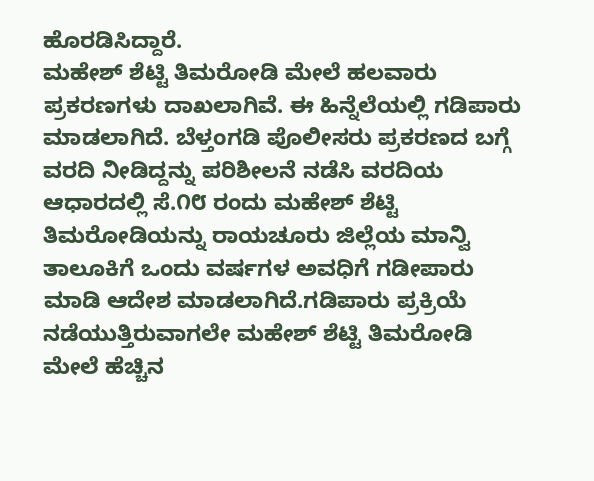ಹೊರಡಿಸಿದ್ದಾರೆ.
ಮಹೇಶ್ ಶೆಟ್ಟಿ ತಿಮರೋಡಿ ಮೇಲೆ ಹಲವಾರು ಪ್ರಕರಣಗಳು ದಾಖಲಾಗಿವೆ. ಈ ಹಿನ್ನೆಲೆಯಲ್ಲಿ ಗಡಿಪಾರು ಮಾಡಲಾಗಿದೆ. ಬೆಳ್ತಂಗಡಿ ಪೊಲೀಸರು ಪ್ರಕರಣದ ಬಗ್ಗೆ ವರದಿ ನೀಡಿದ್ದನ್ನು ಪರಿಶೀಲನೆ ನಡೆಸಿ ವರದಿಯ ಆಧಾರದಲ್ಲಿ ಸೆ.೧೮ ರಂದು ಮಹೇಶ್ ಶೆಟ್ಟಿ ತಿಮರೋಡಿಯನ್ನು ರಾಯಚೂರು ಜಿಲ್ಲೆಯ ಮಾನ್ವಿ ತಾಲೂಕಿಗೆ ಒಂದು ವರ್ಷಗಳ ಅವಧಿಗೆ ಗಡೀಪಾರು ಮಾಡಿ ಆದೇಶ ಮಾಡಲಾಗಿದೆ.ಗಡಿಪಾರು ಪ್ರಕ್ರಿಯೆ ನಡೆಯುತ್ತಿರುವಾಗಲೇ ಮಹೇಶ್ ಶೆಟ್ಟಿ ತಿಮರೋಡಿ ಮೇಲೆ ಹೆಚ್ಚಿನ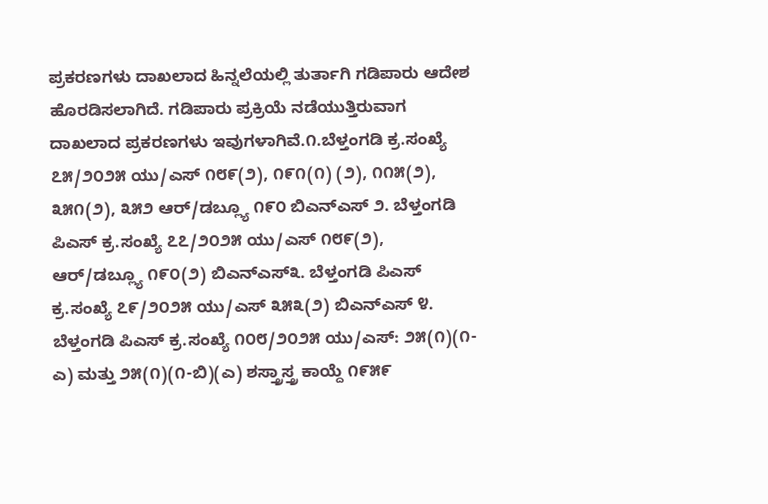ಪ್ರಕರಣಗಳು ದಾಖಲಾದ ಹಿನ್ನಲೆಯಲ್ಲಿ ತುರ್ತಾಗಿ ಗಡಿಪಾರು ಆದೇಶ ಹೊರಡಿಸಲಾಗಿದೆ. ಗಡಿಪಾರು ಪ್ರಕ್ರಿಯೆ ನಡೆಯುತ್ತಿರುವಾಗ ದಾಖಲಾದ ಪ್ರಕರಣಗಳು ಇವುಗಳಾಗಿವೆ.೧.ಬೆಳ್ತಂಗಡಿ ಕ್ರ.ಸಂಖ್ಯೆ ೭೫/೨೦೨೫ ಯು/ಎಸ್ ೧೮೯(೨), ೧೯೧(೧) (೨), ೧೧೫(೨), ೩೫೧(೨), ೩೫೨ ಆರ್/ಡಬ್ಲ್ಯೂ ೧೯೦ ಬಿಎನ್ಎಸ್ ೨. ಬೆಳ್ತಂಗಡಿ ಪಿಎಸ್ ಕ್ರ.ಸಂಖ್ಯೆ ೭೭/೨೦೨೫ ಯು/ಎಸ್ ೧೮೯(೨), ಆರ್/ಡಬ್ಲ್ಯೂ ೧೯೦(೨) ಬಿಎನ್ಎಸ್೩. ಬೆಳ್ತಂಗಡಿ ಪಿಎಸ್ ಕ್ರ.ಸಂಖ್ಯೆ ೭೯/೨೦೨೫ ಯು/ಎಸ್ ೩೫೩(೨) ಬಿಎನ್ಎಸ್ ೪. ಬೆಳ್ತಂಗಡಿ ಪಿಎಸ್ ಕ್ರ.ಸಂಖ್ಯೆ ೧೦೮/೨೦೨೫ ಯು/ಎಸ್: ೨೫(೧)(೧-ಎ) ಮತ್ತು ೨೫(೧)(೧-ಬಿ)(ಎ) ಶಸ್ತ್ರಾಸ್ತ್ರ ಕಾಯ್ದೆ ೧೯೫೯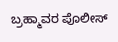ಬ್ರಹ್ಮಾವರ ಪೊಲೀಸ್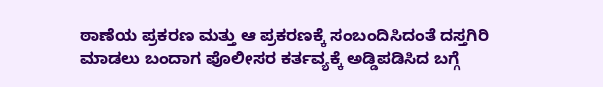ಠಾಣೆಯ ಪ್ರಕರಣ ಮತ್ತು ಆ ಪ್ರಕರಣಕ್ಕೆ ಸಂಬಂದಿಸಿದಂತೆ ದಸ್ತಗಿರಿ ಮಾಡಲು ಬಂದಾಗ ಪೊಲೀಸರ ಕರ್ತವ್ಯಕ್ಕೆ ಅಡ್ಡಿಪಡಿಸಿದ ಬಗ್ಗೆ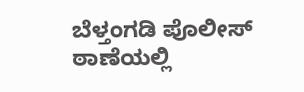ಬೆಳ್ತಂಗಡಿ ಪೊಲೀಸ್ ಠಾಣೆಯಲ್ಲಿ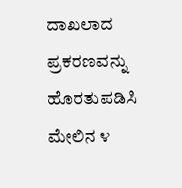ದಾಖಲಾದ ಪ್ರಕರಣವನ್ನು ಹೊರತುಪಡಿಸಿ ಮೇಲಿನ ೪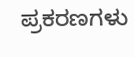ಪ್ರಕರಣಗಳು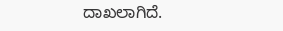ದಾಖಲಾಗಿದೆ.